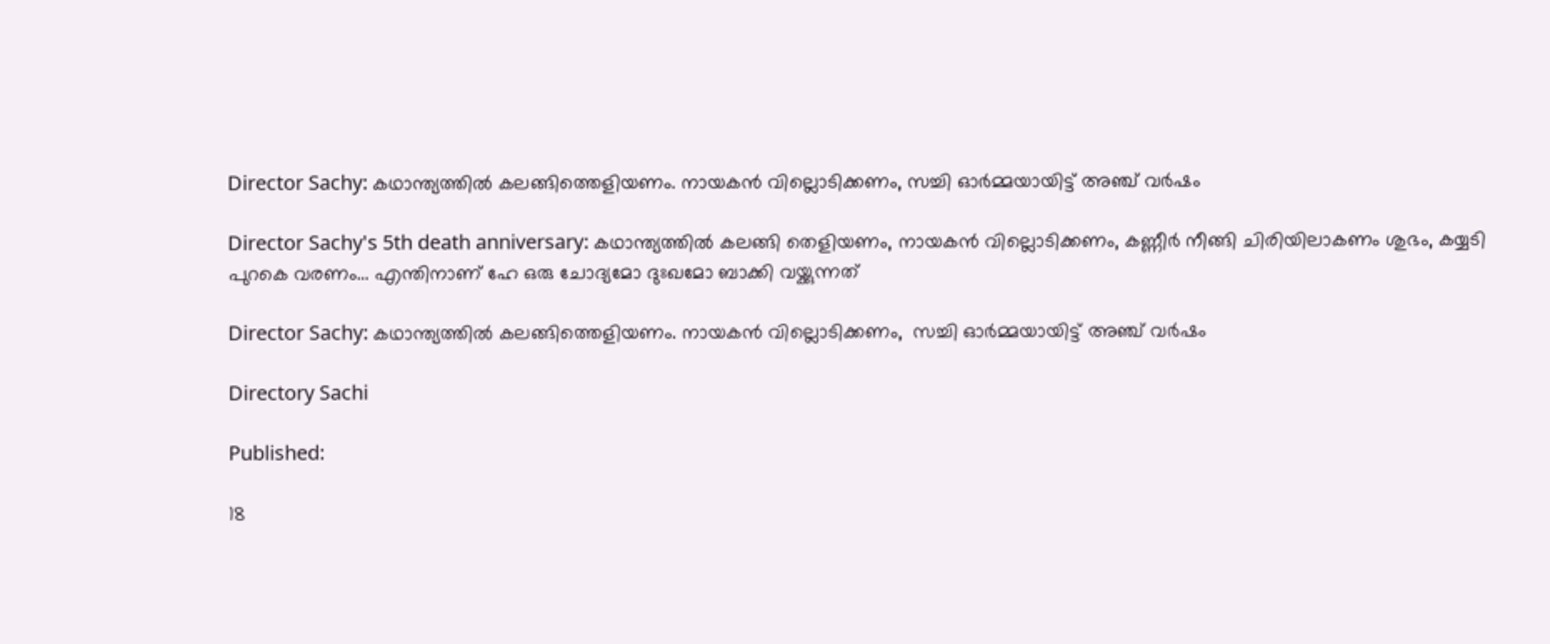Director Sachy: കഥാന്ത്യത്തിൽ കലങ്ങിത്തെളിയണം. നായകൻ വില്ലൊടിക്കണം, സച്ചി ഓർമ്മയായിട്ട് അഞ്ച് വർഷം

Director Sachy's 5th death anniversary: കഥാന്ത്യത്തിൽ കലങ്ങി തെളിയണം, നായകൻ വില്ലൊടിക്കണം, കണ്ണീർ നീങ്ങി ചിരിയിലാകണം ശുഭം, കയ്യടി പുറകെ വരണം... എന്തിനാണ് ഹേ ഒരു ചോദ്യമോ ദുഃഖമോ ബാക്കി വയ്ക്കുന്നത്

Director Sachy: കഥാന്ത്യത്തിൽ കലങ്ങിത്തെളിയണം. നായകൻ വില്ലൊടിക്കണം,  സച്ചി ഓർമ്മയായിട്ട് അഞ്ച് വർഷം

Directory Sachi

Published:

18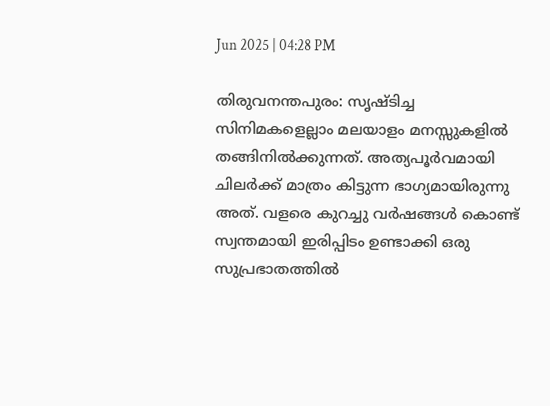Jun 2025 | 04:28 PM

തിരുവനന്തപുരം: സൃഷ്ടിച്ച സിനിമകളെല്ലാം മലയാളം മനസ്സുകളിൽ തങ്ങിനിൽക്കുന്നത്. അത്യപൂർവമായി ചിലർക്ക് മാത്രം കിട്ടുന്ന ഭാഗ്യമായിരുന്നു അത്. വളരെ കുറച്ചു വർഷങ്ങൾ കൊണ്ട് സ്വന്തമായി ഇരിപ്പിടം ഉണ്ടാക്കി ഒരു സുപ്രഭാതത്തിൽ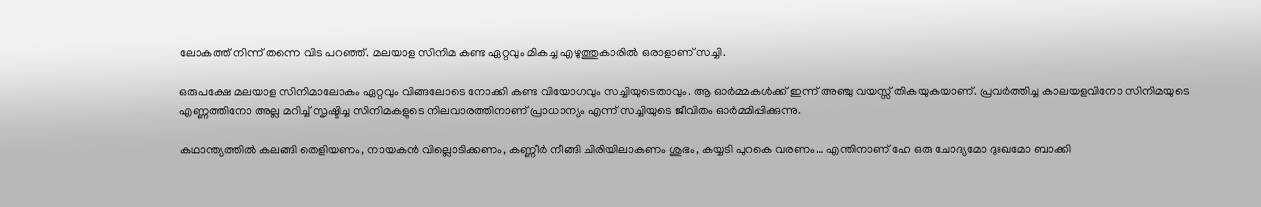ലോകത്ത് നിന്ന് തന്നെ വിട പറഞ്ഞ്. മലയാള സിനിമ കണ്ട ഏറ്റവും മികച്ച എഴുത്തുകാരിൽ ഒരാളാണ് സച്ചി.

ഒരുപക്ഷേ മലയാള സിനിമാലോകം ഏറ്റവും വിങ്ങലോടെ നോക്കി കണ്ട വിയോഗവും സച്ചിയുടെതാവും. ആ ഓർമ്മകൾക്ക് ഇന്ന് അഞ്ചു വയസ്സ് തികയുകയാണ്. പ്രവർത്തിച്ച കാലയളവിനോ സിനിമയുടെ എണ്ണത്തിനോ അല്ല മറിച്ച് സൃഷ്ടിച്ച സിനിമകളുടെ നിലവാരത്തിനാണ് പ്രാധാന്യം എന്ന് സച്ചിയുടെ ജീവിതം ഓർമ്മിപ്പിക്കുന്നു.

കഥാന്ത്യത്തിൽ കലങ്ങി തെളിയണം, നായകൻ വില്ലൊടിക്കണം, കണ്ണീർ നീങ്ങി ചിരിയിലാകണം ശുഭം, കയ്യടി പുറകെ വരണം… എന്തിനാണ് ഹേ ഒരു ചോദ്യമോ ദുഃഖമോ ബാക്കി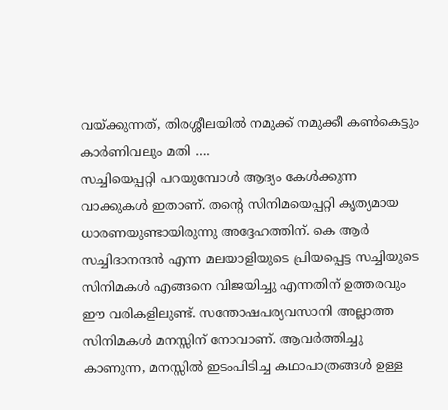വയ്ക്കുന്നത്, തിരശ്ശീലയിൽ നമുക്ക് നമുക്കീ കൺകെട്ടും കാർണിവലും മതി ….
സച്ചിയെപ്പറ്റി പറയുമ്പോൾ ആദ്യം കേൾക്കുന്ന വാക്കുകൾ ഇതാണ്. തന്റെ സിനിമയെപ്പറ്റി കൃത്യമായ ധാരണയുണ്ടായിരുന്നു അദ്ദേഹത്തിന്. കെ ആർ സച്ചിദാനന്ദൻ എന്ന മലയാളിയുടെ പ്രിയപ്പെട്ട സച്ചിയുടെ സിനിമകൾ എങ്ങനെ വിജയിച്ചു എന്നതിന് ഉത്തരവും ഈ വരികളിലുണ്ട്. സന്തോഷപര്യവസാനി അല്ലാത്ത സിനിമകൾ മനസ്സിന് നോവാണ്. ആവർത്തിച്ചു കാണുന്ന, മനസ്സിൽ ഇടംപിടിച്ച കഥാപാത്രങ്ങൾ ഉള്ള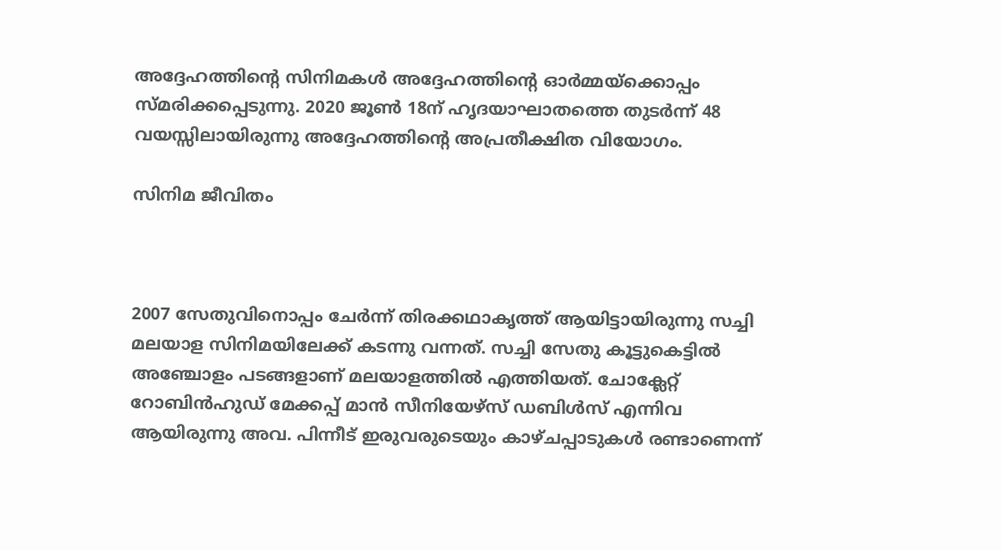അദ്ദേഹത്തിന്റെ സിനിമകൾ അദ്ദേഹത്തിന്റെ ഓർമ്മയ്ക്കൊപ്പം സ്മരിക്കപ്പെടുന്നു. 2020 ജൂൺ 18ന് ഹൃദയാഘാതത്തെ തുടർന്ന് 48 വയസ്സിലായിരുന്നു അദ്ദേഹത്തിന്റെ അപ്രതീക്ഷിത വിയോഗം.

സിനിമ ജീവിതം



2007 സേതുവിനൊപ്പം ചേർന്ന് തിരക്കഥാകൃത്ത് ആയിട്ടായിരുന്നു സച്ചി മലയാള സിനിമയിലേക്ക് കടന്നു വന്നത്. സച്ചി സേതു കൂട്ടുകെട്ടിൽ അഞ്ചോളം പടങ്ങളാണ് മലയാളത്തിൽ എത്തിയത്. ചോക്ലേറ്റ് റോബിൻഹുഡ് മേക്കപ്പ് മാൻ സീനിയേഴ്സ് ഡബിൾസ് എന്നിവ ആയിരുന്നു അവ. പിന്നീട് ഇരുവരുടെയും കാഴ്ചപ്പാടുകൾ രണ്ടാണെന്ന്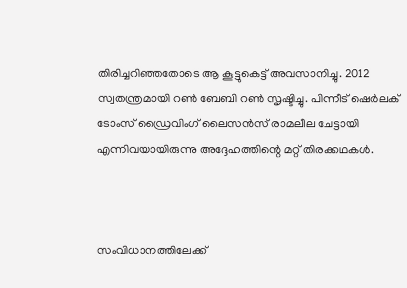തിരിച്ചറിഞ്ഞതോടെ ആ കൂട്ടുകെട്ട് അവസാനിച്ചു. 2012 സ്വതന്ത്രമായി റൺ ബേബി റൺ സൃഷ്ടിച്ചു. പിന്നീട് ഷെർലക് ടോംസ് ഡ്രൈവിംഗ് ലൈസൻസ് രാമലീല ചേട്ടായി എന്നിവയായിരുന്നു അദ്ദേഹത്തിന്റെ മറ്റ് തിരക്കഥകൾ.



സംവിധാനത്തിലേക്ക്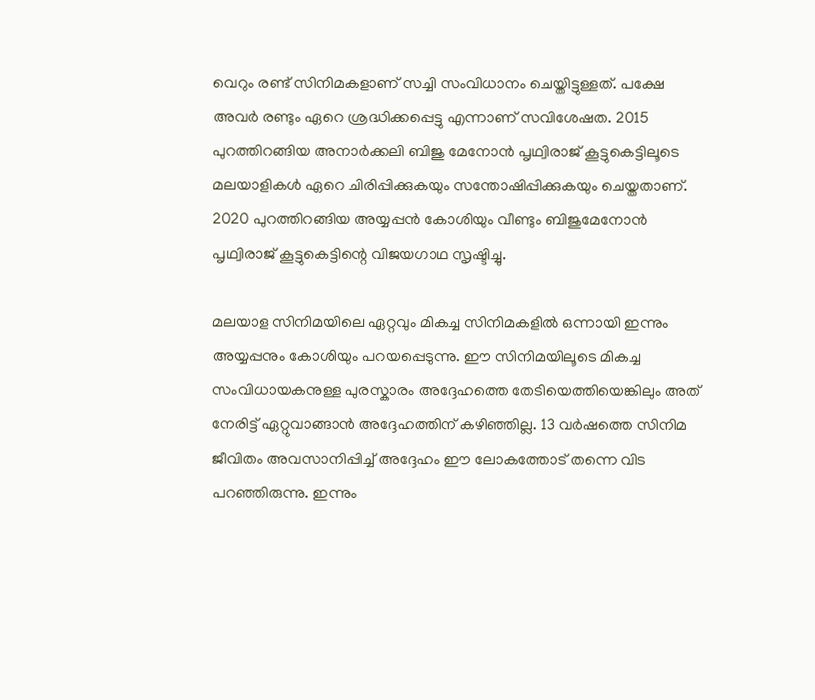വെറും രണ്ട് സിനിമകളാണ് സച്ചി സംവിധാനം ചെയ്തിട്ടുള്ളത്. പക്ഷേ അവർ രണ്ടും ഏറെ ശ്രദ്ധിക്കപ്പെട്ടു എന്നാണ് സവിശേഷത. 2015 പുറത്തിറങ്ങിയ അനാർക്കലി ബിജു മേനോൻ പൃഥ്വിരാജ് കൂട്ടുകെട്ടിലൂടെ മലയാളികൾ ഏറെ ചിരിപ്പിക്കുകയും സന്തോഷിപ്പിക്കുകയും ചെയ്തതാണ്. 2020 പുറത്തിറങ്ങിയ അയ്യപ്പൻ കോശിയും വീണ്ടും ബിജുമേനോൻ പൃഥ്വിരാജ് കൂട്ടുകെട്ടിന്റെ വിജയഗാഥ സൃഷ്ടിച്ചു.

മലയാള സിനിമയിലെ ഏറ്റവും മികച്ച സിനിമകളിൽ ഒന്നായി ഇന്നും അയ്യപ്പനും കോശിയും പറയപ്പെടുന്നു. ഈ സിനിമയിലൂടെ മികച്ച സംവിധായകനുള്ള പുരസ്കാരം അദ്ദേഹത്തെ തേടിയെത്തിയെങ്കിലും അത് നേരിട്ട് ഏറ്റുവാങ്ങാൻ അദ്ദേഹത്തിന് കഴിഞ്ഞില്ല. 13 വർഷത്തെ സിനിമ ജീവിതം അവസാനിപ്പിച്ച് അദ്ദേഹം ഈ ലോകത്തോട് തന്നെ വിട പറഞ്ഞിരുന്നു. ഇന്നും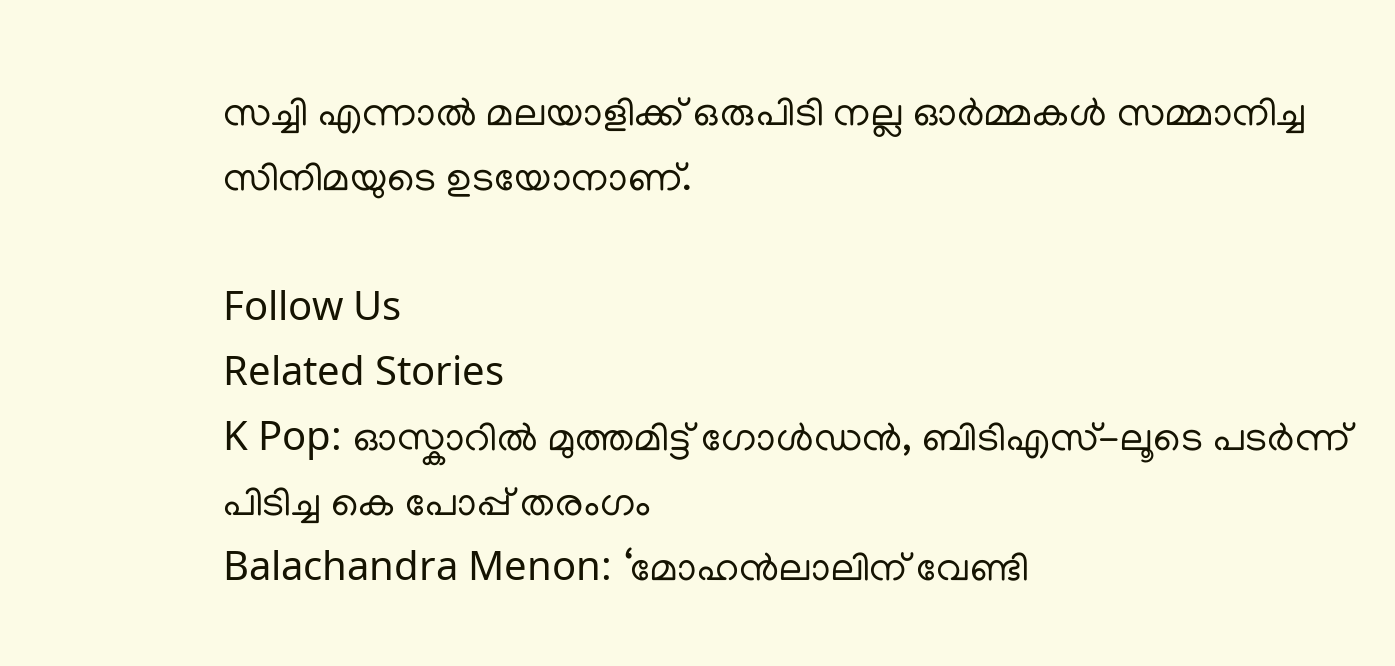സച്ചി എന്നാൽ മലയാളിക്ക് ഒരുപിടി നല്ല ഓർമ്മകൾ സമ്മാനിച്ച സിനിമയുടെ ഉടയോനാണ്.

Follow Us
Related Stories
K Pop: ഓസ്കാറിൽ മുത്തമിട്ട് ഗോൾഡൻ, ബിടിഎസ്-ലൂടെ പടർന്ന് പിടിച്ച കെ പോപ്പ് തരംഗം
Balachandra Menon: ‘മോഹന്‍ലാലിന് വേണ്ടി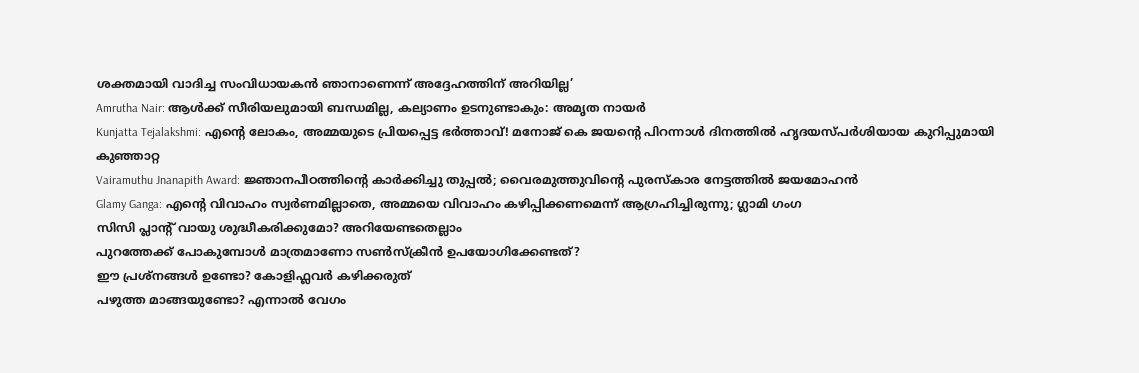ശക്തമായി വാദിച്ച സംവിധായകന്‍ ഞാനാണെന്ന്‌ അദ്ദേഹത്തിന് അറിയില്ല’
Amrutha Nair: ആള്‍ക്ക് സീരിയലുമായി ബന്ധമില്ല, കല്യാണം ഉടനുണ്ടാകും: അമൃത നായര്‍
Kunjatta Tejalakshmi: എന്റെ ലോകം, അമ്മയുടെ പ്രിയപ്പെട്ട ഭർത്താവ്! മനോജ് കെ ജയന്റെ പിറന്നാൾ ദിനത്തിൽ ഹൃദയസ്പർശിയായ കുറിപ്പുമായി കുഞ്ഞാറ്റ
Vairamuthu Jnanapith Award: ജ്ഞാനപീഠത്തിന്റെ കാർക്കിച്ചു തുപ്പൽ; വൈരമുത്തുവിന്റെ പുരസ്കാര നേട്ടത്തിൽ ജയമോഹൻ
Glamy Ganga: എൻ്റെ വിവാഹം സ്വർണമില്ലാതെ, അമ്മയെ വിവാഹം കഴിപ്പിക്കണമെന്ന് ആഗ്രഹിച്ചിരുന്നു; ഗ്ലാമി ഗംഗ
സിസി പ്ലാന്‍റ് വായു ശുദ്ധീകരിക്കുമോ? അറിയേണ്ടതെല്ലാം
പുറത്തേക്ക് പോകുമ്പോള്‍ മാത്രമാണോ സണ്‍സ്‌ക്രീന്‍ ഉപയോഗിക്കേണ്ടത്?
ഈ പ്രശ്നങ്ങൾ ഉണ്ടോ? കോളിഫ്ലവർ കഴിക്കരുത്
പഴുത്ത മാങ്ങയുണ്ടോ? എന്നാല്‍ വേഗം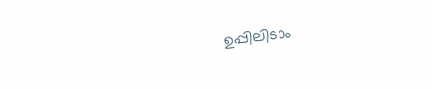ഉപ്പിലിടാം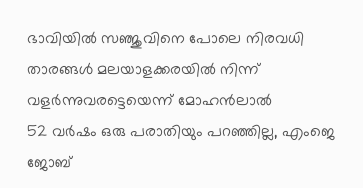ഭാവിയില്‍ സഞ്ജുവിനെ പോലെ നിരവധി താരങ്ങള്‍ മലയാളക്കരയില്‍ നിന്ന്‌ വളര്‍ന്നുവരട്ടെയെന്ന് മോഹന്‍ലാല്‍
52 വർഷം ഒരു പരാതിയും പറഞ്ഞില്ല, എംജെ ജോബ്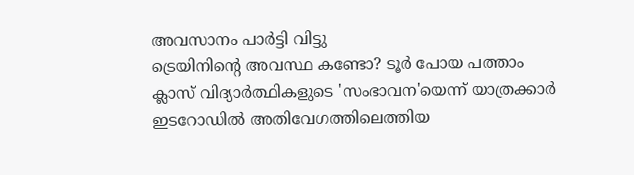അവസാനം പാർട്ടി വിട്ടു
ട്രെയിനിന്റെ അവസ്ഥ കണ്ടോ? ടൂര്‍ പോയ പത്താം ക്ലാസ് വിദ്യാര്‍ത്ഥികളുടെ 'സംഭാവന'യെന്ന് യാത്രക്കാര്‍
ഇടറോഡിൽ അതിവേഗത്തിലെത്തിയ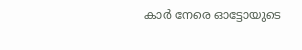കാർ നേരെ ഓട്ടോയുടെ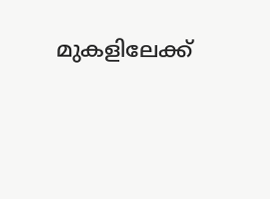മുകളിലേക്ക്